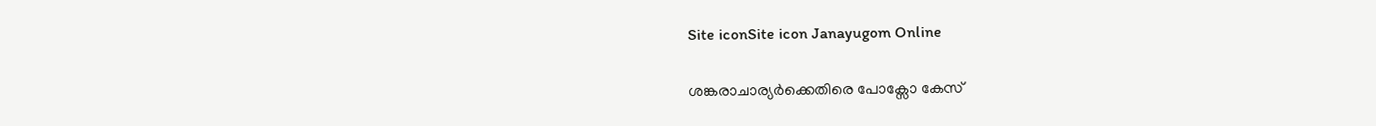Site iconSite icon Janayugom Online

ശങ്കരാചാര്യര്‍ക്കെതിരെ പോക്സോ കേസ്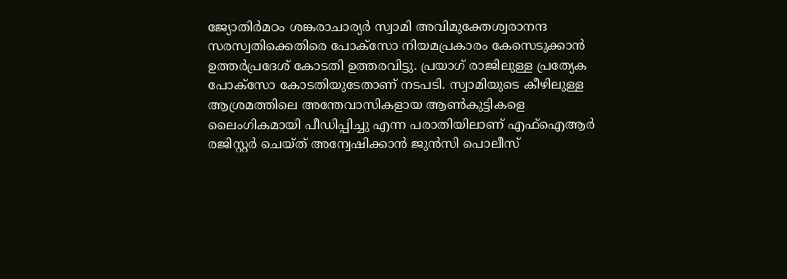ജ്യോതിർമഠം ശങ്കരാചാര്യർ സ്വാമി അവിമുക്തേശ്വരാനന്ദ സരസ്വതിക്കെതിരെ പോക്സോ നിയമപ്രകാരം കേസെടുക്കാൻ ഉത്തര്‍പ്രദേശ് കോടതി ഉത്തരവിട്ടു. പ്രയാഗ് രാജിലുള്ള പ്രത്യേക പോക്സോ കോടതിയുടേതാണ് നടപടി. സ്വാമിയുടെ കീഴിലുള്ള ആശ്രമത്തിലെ അന്തേവാസികളായ ആൺകുട്ടികളെ ലൈംഗികമായി പീഡിപ്പിച്ചു എന്ന പരാതിയിലാണ് എഫ്ഐആർ രജിസ്റ്റർ ചെയ്ത് അന്വേഷിക്കാൻ ജുൻസി പൊലീസ്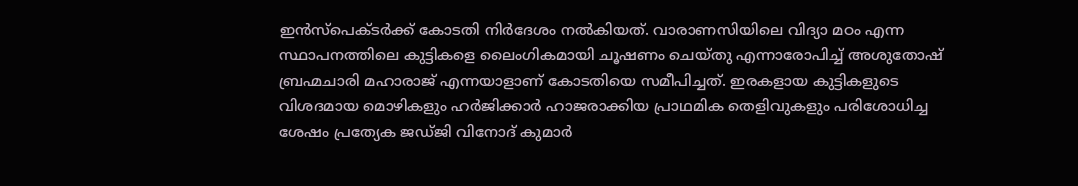ഇൻസ്‌പെക്ടർക്ക് കോടതി നിര്‍ദേശം നൽകിയത്. വാരാണസിയിലെ വിദ്യാ മഠം എന്ന സ്ഥാപനത്തിലെ കുട്ടികളെ ലൈംഗികമായി ചൂഷണം ചെയ്തു എന്നാരോപിച്ച് അശുതോഷ് ബ്രഹ്മചാരി മഹാരാജ് എന്നയാളാണ് കോടതിയെ സമീപിച്ചത്. ഇരകളായ കുട്ടികളുടെ വിശദമായ മൊഴികളും ഹർജിക്കാർ ഹാജരാക്കിയ പ്രാഥമിക തെളിവുകളും പരിശോധിച്ച ശേഷം പ്രത്യേക ജഡ്ജി വിനോദ് കുമാർ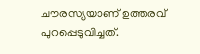ചൗരസ്യയാണ് ഉത്തരവ് പുറപ്പെടുവിച്ചത്.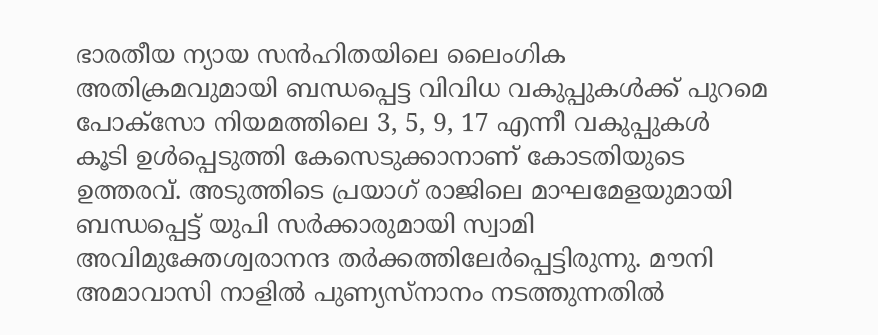ഭാരതീയ ന്യായ സന്‍ഹിതയിലെ ലൈംഗിക അതിക്രമവുമായി ബന്ധപ്പെട്ട വിവിധ വകുപ്പുകൾക്ക് പുറമെ പോക്സോ നിയമത്തിലെ 3, 5, 9, 17 എന്നീ വകുപ്പുകൾ കൂടി ഉൾപ്പെടുത്തി കേസെടുക്കാനാണ് കോടതിയുടെ ഉത്തരവ്. അടുത്തിടെ പ്രയാഗ് രാജിലെ മാഘമേളയുമായി ബന്ധപ്പെട്ട് യുപി സര്‍ക്കാരുമായി സ്വാമി അവിമുക്തേശ്വരാനന്ദ തർക്കത്തിലേർപ്പെട്ടിരുന്നു. മൗനി അമാവാസി നാളിൽ പുണ്യസ്നാനം നടത്തുന്നതിൽ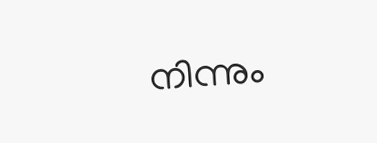നിന്നും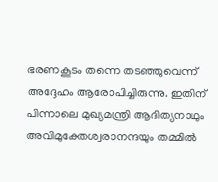ഭരണകൂടം തന്നെ തടഞ്ഞുവെന്ന് അദ്ദേഹം ആരോപിച്ചിരുന്നു. ഇതിന് പിന്നാലെ മുഖ്യമന്ത്രി ആദിത്യനാഥും അവിമുക്തേശ്വരാനന്ദയും തമ്മില്‍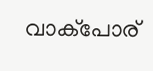വാക്പോര്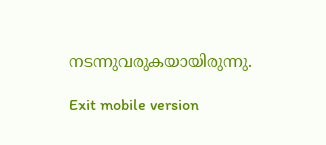നടന്നുവരുകയായിരുന്നു.

Exit mobile version